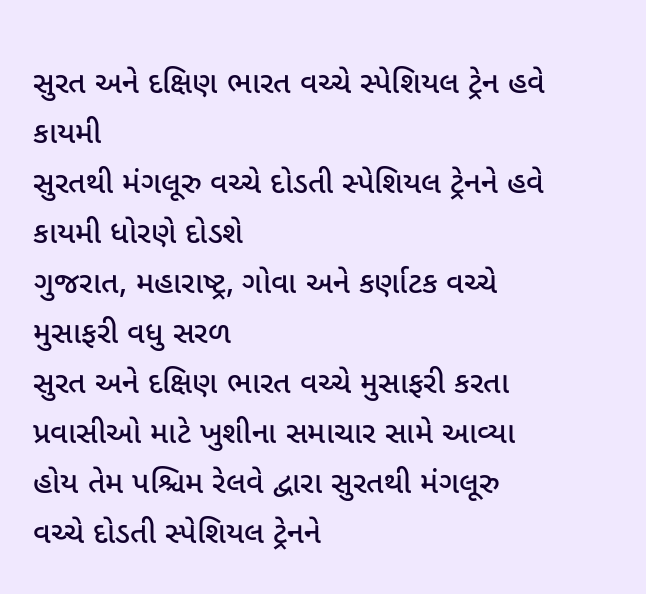સુરત અને દક્ષિણ ભારત વચ્ચે સ્પેશિયલ ટ્રેન હવે કાયમી
સુરતથી મંગલૂરુ વચ્ચે દોડતી સ્પેશિયલ ટ્રેનને હવે કાયમી ધોરણે દોડશે
ગુજરાત, મહારાષ્ટ્ર, ગોવા અને કર્ણાટક વચ્ચે મુસાફરી વધુ સરળ
સુરત અને દક્ષિણ ભારત વચ્ચે મુસાફરી કરતા પ્રવાસીઓ માટે ખુશીના સમાચાર સામે આવ્યા હોય તેમ પશ્ચિમ રેલવે દ્વારા સુરતથી મંગલૂરુ વચ્ચે દોડતી સ્પેશિયલ ટ્રેનને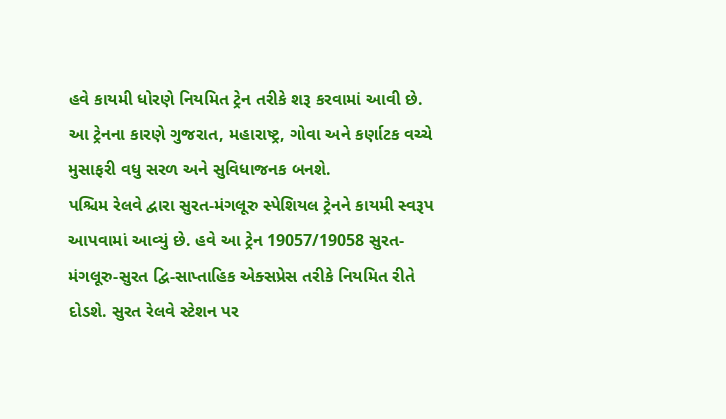હવે કાયમી ધોરણે નિયમિત ટ્રેન તરીકે શરૂ કરવામાં આવી છે. આ ટ્રેનના કારણે ગુજરાત, મહારાષ્ટ્ર, ગોવા અને કર્ણાટક વચ્ચે મુસાફરી વધુ સરળ અને સુવિધાજનક બનશે.
પશ્ચિમ રેલવે દ્વારા સુરત-મંગલૂરુ સ્પેશિયલ ટ્રેનને કાયમી સ્વરૂપ આપવામાં આવ્યું છે. હવે આ ટ્રેન 19057/19058 સુરત-મંગલૂરુ-સુરત દ્વિ-સાપ્તાહિક એક્સપ્રેસ તરીકે નિયમિત રીતે દોડશે. સુરત રેલવે સ્ટેશન પર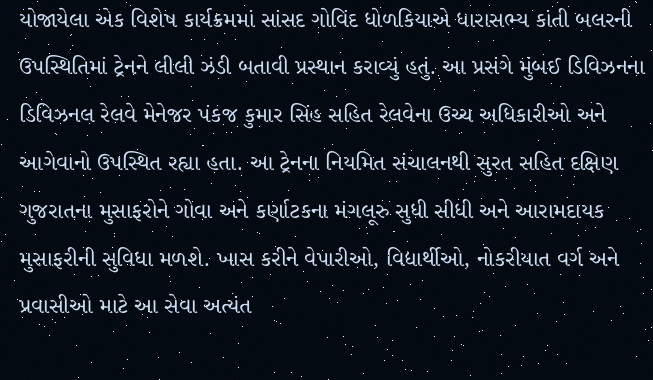યોજાયેલા એક વિશેષ કાર્યક્રમમાં સાંસદ ગોવિંદ ધોળકિયાએ ધારાસભ્ય કાંતી બલરની ઉપસ્થિતિમાં ટ્રેનને લીલી ઝંડી બતાવી પ્રસ્થાન કરાવ્યું હતું. આ પ્રસંગે મુંબઈ ડિવિઝનના ડિવિઝનલ રેલવે મેનેજર પંકજ કુમાર સિંહ સહિત રેલવેના ઉચ્ચ અધિકારીઓ અને આગેવાનો ઉપસ્થિત રહ્યા હતા. આ ટ્રેનના નિયમિત સંચાલનથી સુરત સહિત દક્ષિણ ગુજરાતના મુસાફરોને ગોવા અને કર્ણાટકના મંગલૂરુ સુધી સીધી અને આરામદાયક મુસાફરીની સુવિધા મળશે. ખાસ કરીને વેપારીઓ, વિદ્યાર્થીઓ, નોકરીયાત વર્ગ અને પ્રવાસીઓ માટે આ સેવા અત્યંત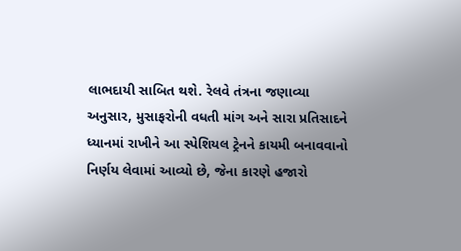લાભદાયી સાબિત થશે. રેલવે તંત્રના જણાવ્યા અનુસાર, મુસાફરોની વધતી માંગ અને સારા પ્રતિસાદને ધ્યાનમાં રાખીને આ સ્પેશિયલ ટ્રેનને કાયમી બનાવવાનો નિર્ણય લેવામાં આવ્યો છે, જેના કારણે હજારો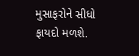મુસાફરોને સીધો ફાયદો મળશે.